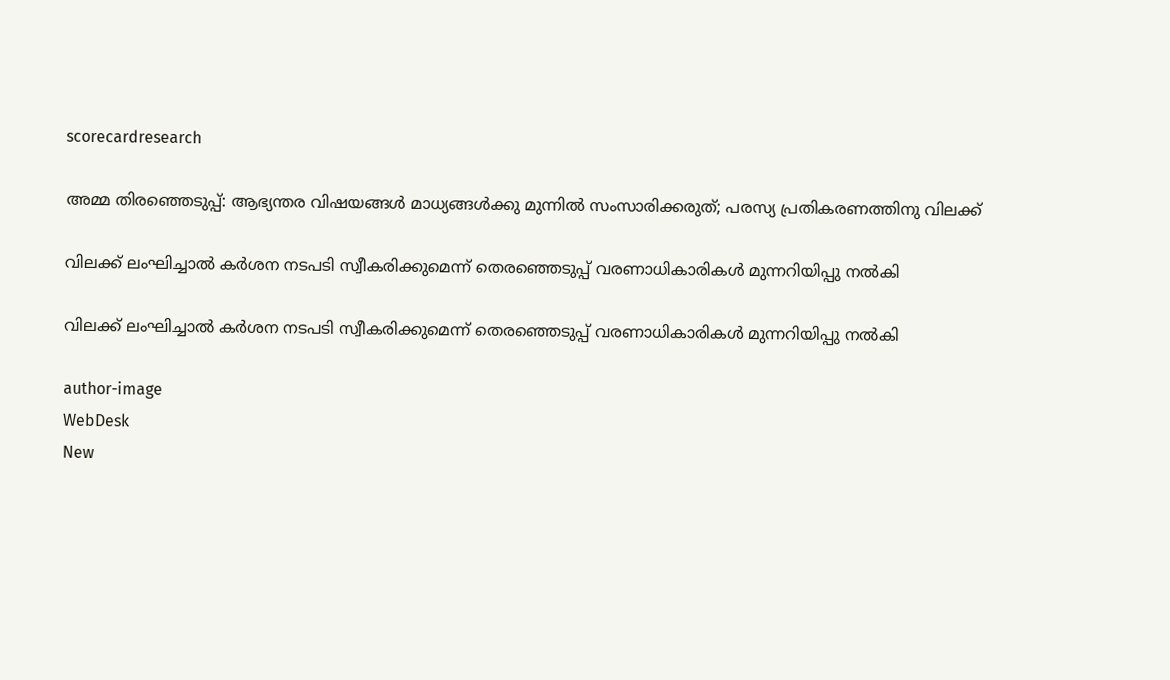scorecardresearch

അമ്മ തിരഞ്ഞെടുപ്പ്: ആഭ്യന്തര വിഷയങ്ങൾ മാധ്യങ്ങൾക്കു മുന്നിൽ സംസാരിക്കരുത്; പരസ്യ പ്രതികരണത്തിനു വിലക്ക്

വിലക്ക് ലംഘിച്ചാൽ കർശന നടപടി സ്വീകരിക്കുമെന്ന് തെരഞ്ഞെടുപ്പ് വരണാധികാരികൾ മുന്നറിയിപ്പു നൽകി

വിലക്ക് ലംഘിച്ചാൽ കർശന നടപടി സ്വീകരിക്കുമെന്ന് തെരഞ്ഞെടുപ്പ് വരണാധികാരികൾ മുന്നറിയിപ്പു നൽകി

author-image
WebDesk
New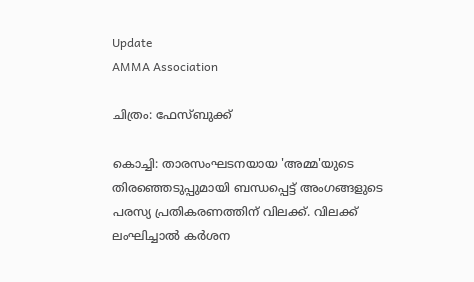Update
AMMA Association

ചിത്രം: ഫേസ്ബുക്ക്

കൊച്ചി: താരസംഘടനയായ 'അമ്മ'യുടെ തിരഞ്ഞെടുപ്പുമായി ബന്ധപ്പെട്ട് അംഗങ്ങളുടെ പരസ്യ പ്രതികരണത്തിന് വിലക്ക്. വിലക്ക് ലംഘിച്ചാൽ കർശന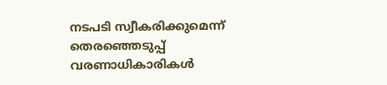നടപടി സ്വീകരിക്കുമെന്ന് തെരഞ്ഞെടുപ്പ് വരണാധികാരികൾ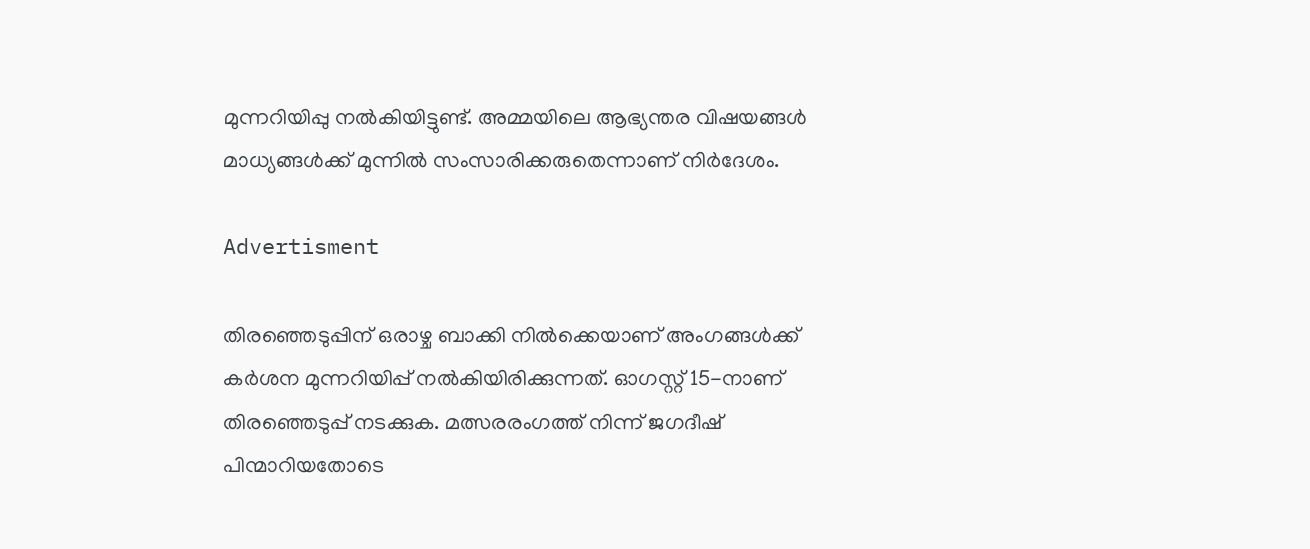മുന്നറിയിപ്പു നൽകിയിട്ടുണ്ട്. അമ്മയിലെ ആഭ്യന്തര വിഷയങ്ങൾ മാധ്യങ്ങൾക്ക് മുന്നിൽ സംസാരിക്കരുതെന്നാണ് നിർദേശം.

Advertisment

തിരഞ്ഞെടുപ്പിന് ഒരാഴ്ച ബാക്കി നിൽക്കെയാണ് അംഗങ്ങൾക്ക് കർശന മുന്നറിയിപ്പ് നൽകിയിരിക്കുന്നത്. ഓഗസ്റ്റ് 15-നാണ് തിരഞ്ഞെടുപ്പ് നടക്കുക. മത്സരരംഗത്ത് നിന്ന് ജഗദീഷ് പിന്മാറിയതോടെ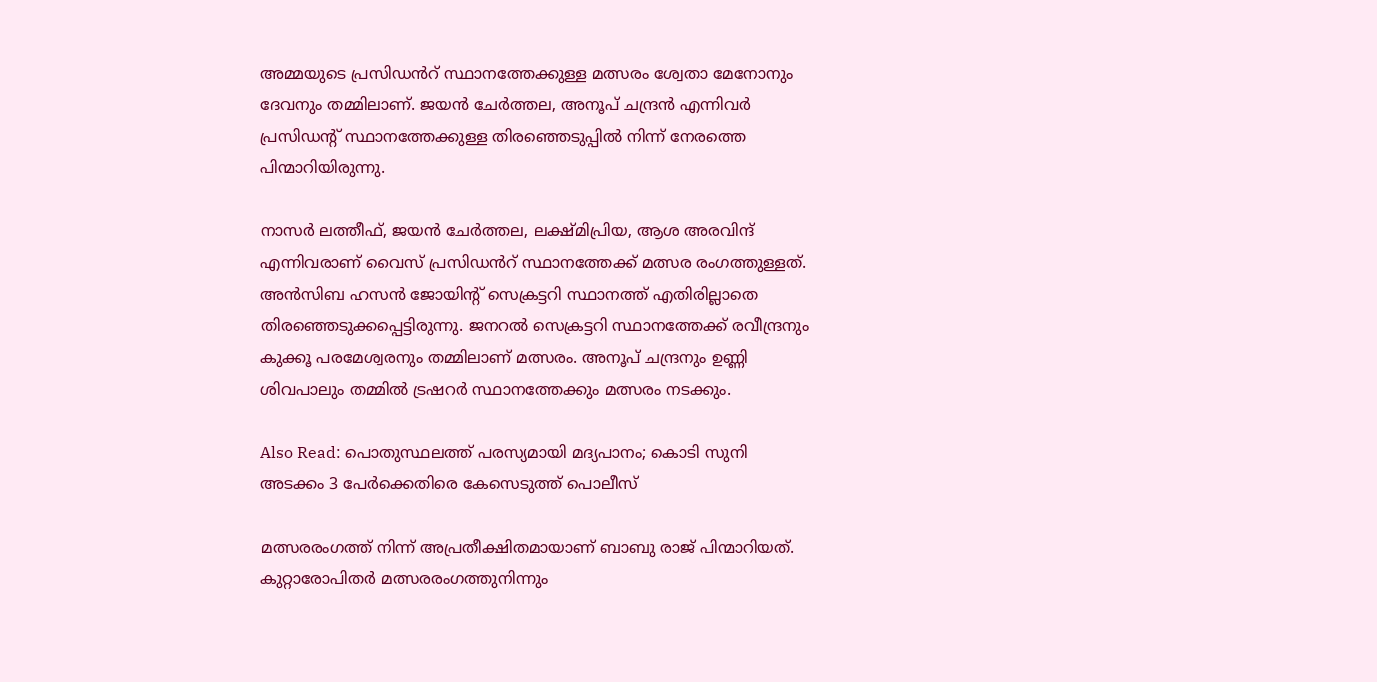അമ്മയുടെ പ്രസിഡൻറ് സ്ഥാനത്തേക്കുള്ള മത്സരം ശ്വേതാ മേനോനും ദേവനും തമ്മിലാണ്. ജയൻ ചേർത്തല, അനൂപ് ചന്ദ്രൻ എന്നിവർ പ്രസിഡന്റ് സ്ഥാനത്തേക്കുള്ള തിരഞ്ഞെടുപ്പിൽ നിന്ന് നേരത്തെ പിന്മാറിയിരുന്നു.

നാസർ ലത്തീഫ്, ജയൻ ചേർത്തല, ലക്ഷ്മിപ്രിയ, ആശ അരവിന്ദ് എന്നിവരാണ് വൈസ് പ്രസിഡൻറ് സ്ഥാനത്തേക്ക് മത്സര രംഗത്തുള്ളത്. അൻസിബ ഹസൻ ജോയിന്റ് സെക്രട്ടറി സ്ഥാനത്ത് എതിരില്ലാതെ തിരഞ്ഞെടുക്കപ്പെട്ടിരുന്നു. ജനറൽ സെക്രട്ടറി സ്ഥാനത്തേക്ക് രവീന്ദ്രനും കുക്കൂ പരമേശ്വരനും തമ്മിലാണ് മത്സരം. അനൂപ് ചന്ദ്രനും ഉണ്ണി ശിവപാലും തമ്മിൽ ട്രഷറർ സ്ഥാനത്തേക്കും മത്സരം നടക്കും.

Also Read: പൊതുസ്ഥലത്ത് പരസ്യമായി മദ്യപാനം; കൊടി സുനി അടക്കം 3 പേർക്കെതിരെ കേസെടുത്ത് പൊലീസ്

മത്സരരംഗത്ത് നിന്ന് അപ്രതീക്ഷിതമായാണ് ബാബു രാജ് പിന്മാറിയത്. കുറ്റാരോപിതർ മത്സരരംഗത്തുനിന്നും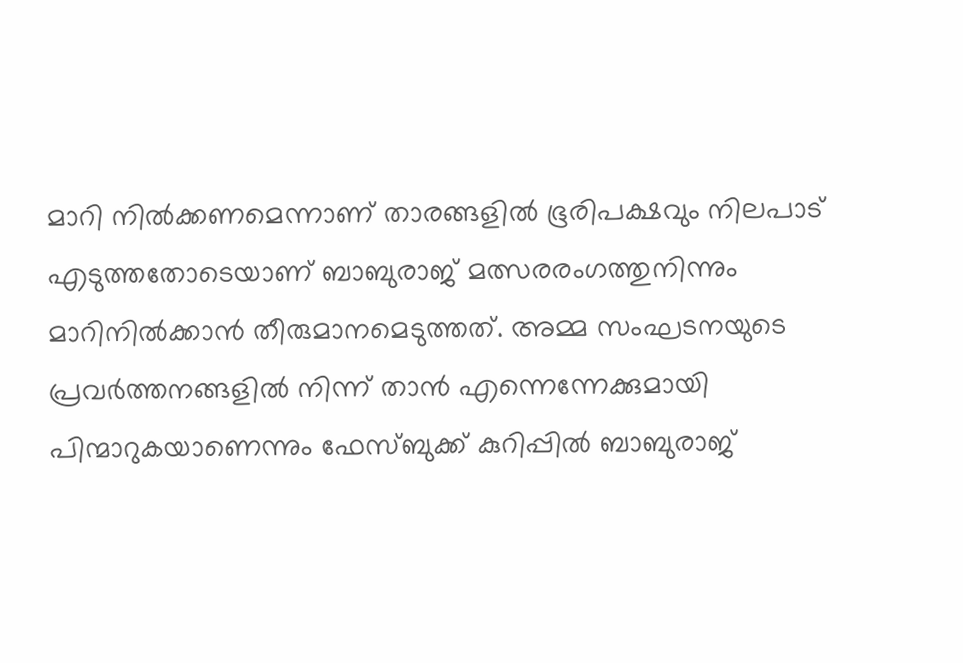മാറി നിൽക്കണമെന്നാണ് താരങ്ങളിൽ ഭൂരിപക്ഷവും നിലപാട് എടുത്തതോടെയാണ് ബാബുരാജ് മത്സരരംഗത്തുനിന്നും മാറിനിൽക്കാൻ തീരുമാനമെടുത്തത്. അമ്മ സംഘടനയുടെ പ്രവർത്തനങ്ങളിൽ നിന്ന് താൻ എന്നെന്നേക്കുമായി പിന്മാറുകയാണെന്നും ഫേസ്ബുക്ക് കുറിപ്പിൽ ബാബുരാജ്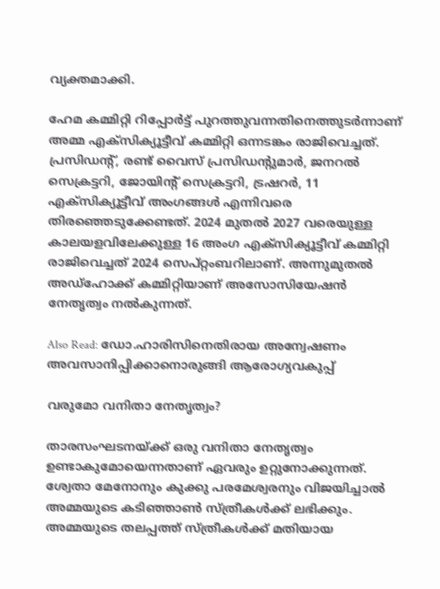വ്യക്തമാക്കി.

ഹേമ കമ്മിറ്റി റിപ്പോർട്ട് പുറത്തുവന്നതിനെത്തുടർന്നാണ് അമ്മ എക്‌സിക്യൂട്ടീവ് കമ്മിറ്റി ഒന്നടങ്കം രാജിവെച്ചത്. പ്രസിഡന്റ്, രണ്ട് വൈസ് പ്രസിഡന്റുമാർ, ജനറൽ സെക്രട്ടറി, ജോയിന്റ് സെക്രട്ടറി, ട്രഷറർ, 11 എക്‌സിക്യൂട്ടീവ് അംഗങ്ങൾ എന്നിവരെ തിരഞ്ഞെടുക്കേണ്ടത്. 2024 മുതൽ 2027 വരെയുള്ള കാലയളവിലേക്കുള്ള 16 അംഗ എക്സിക്യൂട്ടീവ് കമ്മിറ്റി രാജിവെച്ചത് 2024 സെപ്റ്റംബറിലാണ്. അന്നുമുതൽ അഡ്ഹോക്ക് കമ്മിറ്റിയാണ് അസോസിയേഷൻ നേതൃത്വം നൽകുന്നത്.

Also Read: ഡോ.ഹാരിസിനെതിരായ അന്വേഷണം അവസാനിപ്പിക്കാനൊരുങ്ങി ആരോഗ്യവകുപ്പ്

വരുമോ വനിതാ നേതൃത്വം?

താരസംഘടനയ്ക്ക് ഒരു വനിതാ നേതൃത്വം ഉണ്ടാകുമോയെന്നതാണ് ഏവരും ഉറ്റുനോക്കുന്നത്. ശ്വേതാ മേനോനും കുക്കു പരമേശ്വരനും വിജയിച്ചാൽ അമ്മയുടെ കടിഞ്ഞാൺ സ്ത്രീകൾക്ക് ലഭിക്കും. അമ്മയുടെ തലപ്പത്ത് സ്ത്രീകൾക്ക് മതിയായ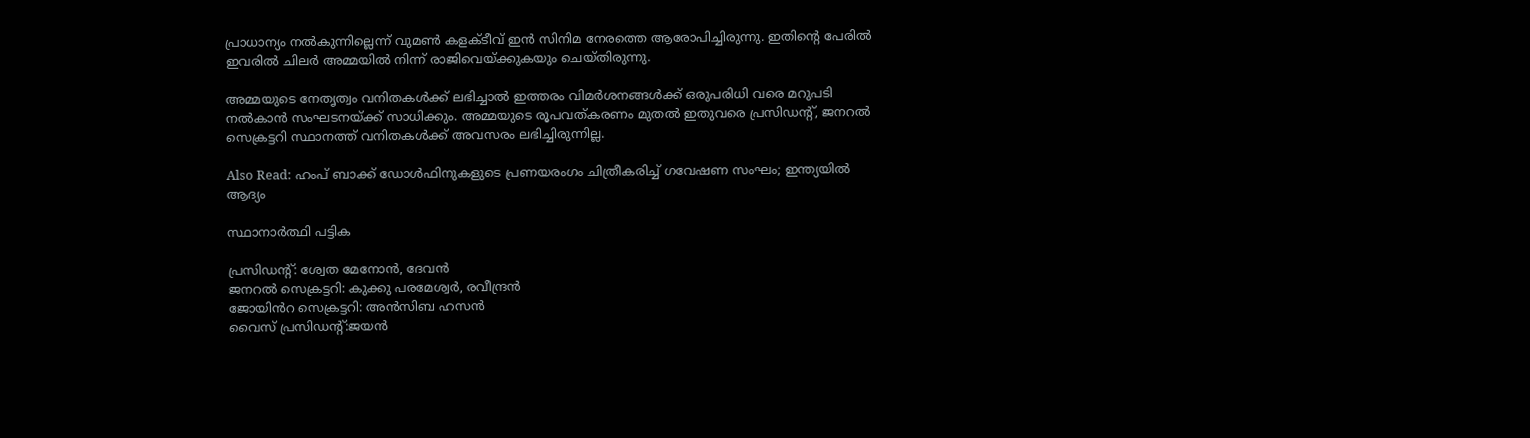പ്രാധാന്യം നൽകുന്നില്ലെന്ന് വുമൺ കളക്ടീവ് ഇൻ സിനിമ നേരത്തെ ആരോപിച്ചിരുന്നു. ഇതിന്റെ പേരിൽ ഇവരിൽ ചിലർ അമ്മയിൽ നിന്ന് രാജിവെയ്ക്കുകയും ചെയ്തിരുന്നു.

അമ്മയുടെ നേതൃത്വം വനിതകൾക്ക് ലഭിച്ചാൽ ഇത്തരം വിമർശനങ്ങൾക്ക് ഒരുപരിധി വരെ മറുപടി നൽകാൻ സംഘടനയ്ക്ക് സാധിക്കും. അമ്മയുടെ രൂപവത്കരണം മുതൽ ഇതുവരെ പ്രസിഡന്റ്, ജനറൽ സെക്രട്ടറി സ്ഥാനത്ത് വനിതകൾക്ക് അവസരം ലഭിച്ചിരുന്നില്ല.

Also Read: ഹംപ് ബാക്ക് ഡോൾഫിനുകളുടെ പ്രണയരംഗം ചിത്രീകരിച്ച് ഗവേഷണ സംഘം; ഇന്ത്യയിൽ ആദ്യം

സ്ഥാനാർത്ഥി പട്ടിക

പ്രസിഡന്റ്: ശ്വേത മേനോൻ, ദേവൻ
ജനറൽ സെക്രട്ടറി: കുക്കു പരമേശ്വർ, രവീന്ദ്രൻ
ജോയിൻറ സെക്രട്ടറി: അൻസിബ ഹസൻ
വൈസ് പ്രസിഡന്റ്:ജയൻ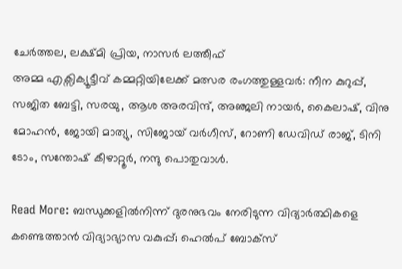ചേർത്തല, ലക്ഷ്മി പ്രിയ, നാസർ ലത്തീഫ്
അമ്മ എക്സിക്യൂട്ടീവ് കമ്മറ്റിയിലേക്ക് മത്സര രംഗത്തുള്ളവർ: നീന കുറുപ്പ്, സജിത ബേട്ടി, സരയു, ആശ അരവിന്ദ്, അഞ്ജലി നായർ, കൈലാഷ്, വിനു മോഹൻ, ജോയി മാത്യു, സിജോയ് വർഗീസ്, റോണി ഡേവിഡ് രാജ്, ടിനി ടോം, സന്തോഷ് കീഴാറ്റൂർ, നന്ദു പൊതുവാൾ.

Read More: ബന്ധുക്കളിൽനിന്ന് ദുരനുഭവം നേരിടുന്ന വിദ്യാർത്ഥികളെ കണ്ടെത്താൻ വിദ്യാഭ്യാസ വകുപ്പ്; ഹെൽപ് ബോക്സ്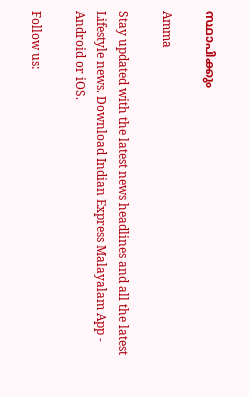സ്ഥാപിക്കും

Amma

Stay updated with the latest news headlines and all the latest Lifestyle news. Download Indian Express Malayalam App - Android or iOS.

Follow us: